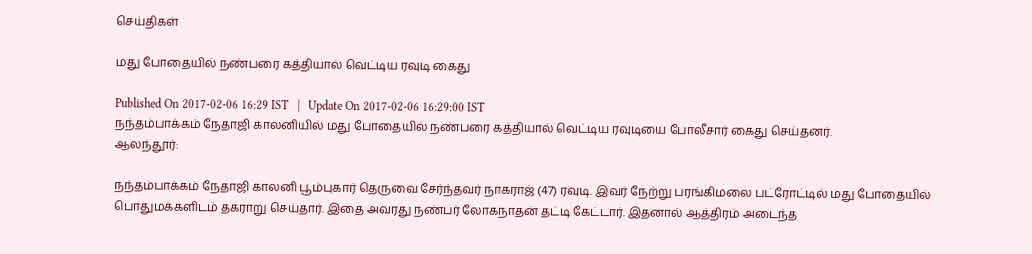செய்திகள்

மது போதையில் நண்பரை கத்தியால் வெட்டிய ரவுடி கைது

Published On 2017-02-06 16:29 IST   |   Update On 2017-02-06 16:29:00 IST
நந்தம்பாக்கம் நேதாஜி காலனியில் மது போதையில் நண்பரை கத்தியால் வெட்டிய ரவுடியை போலீசார் கைது செய்தனர்.
ஆலந்தூர்:

நந்தம்பாக்கம் நேதாஜி காலனி பூம்புகார் தெருவை சேர்ந்தவர் நாகராஜ் (47) ரவுடி. இவர் நேற்று பரங்கிமலை பட்ரோட்டில் மது போதையில் பொதுமக்களிடம் தகராறு செய்தார். இதை அவரது நண்பர் லோகநாதன் தட்டி கேட்டார். இதனால் ஆத்திரம் அடைந்த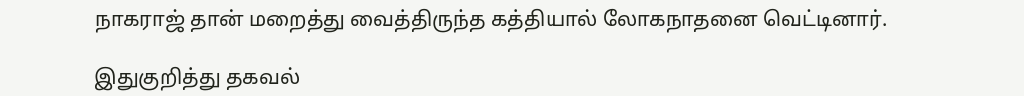நாகராஜ் தான் மறைத்து வைத்திருந்த கத்தியால் லோகநாதனை வெட்டினார்.

இதுகுறித்து தகவல்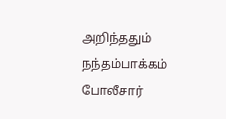அறிந்ததும் நந்தம்பாக்கம் போலீசார்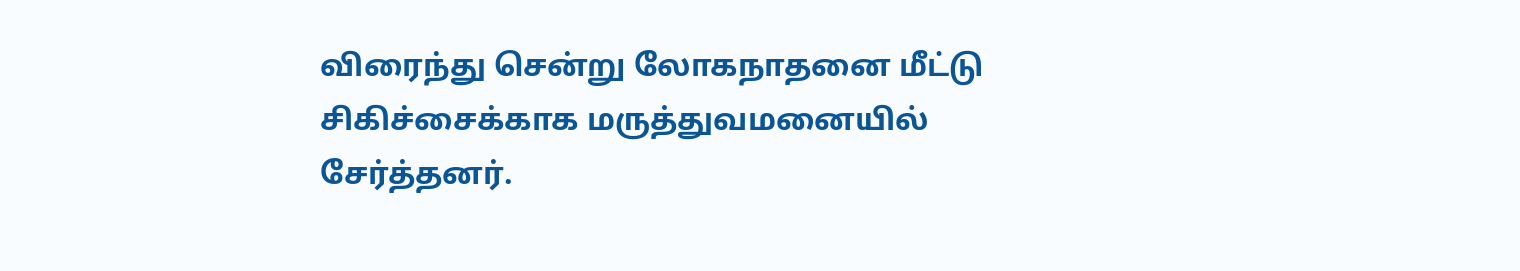விரைந்து சென்று லோகநாதனை மீட்டு சிகிச்சைக்காக மருத்துவமனையில் சேர்த்தனர்.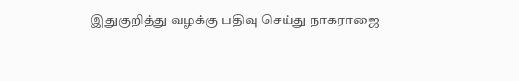இதுகுறித்து வழக்கு பதிவு செய்து நாகராஜை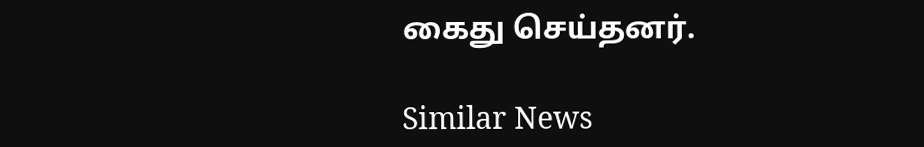கைது செய்தனர்.

Similar News